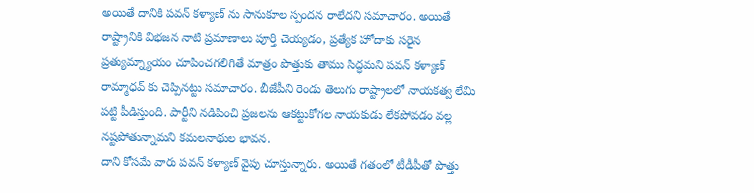అయితే దానికి పవన్ కళ్యాణ్ ను సానుకూల స్పందన రాలేదని సమాచారం. అయితే రాష్ట్రానికి విభజన నాటి ప్రమాణాలు పూర్తి చెయ్యడం, ప్రత్యేక హోదాకు సరైన ప్రత్యుమ్న్యాయం చూపించగలిగితే మాత్రం పొత్తుకు తాము సిద్ధమని పవన్ కళ్యాణ్ రామ్మాధవ్ కు చెప్పినట్టు సమాచారం. బీజేపీని రెండు తెలుగు రాష్ట్రాలలో నాయకత్వ లేమి పట్టి పీడిస్తుంది. పార్టీని నడిపించి ప్రజలను ఆకట్టుకోగల నాయకుడు లేకపోవడం వల్ల నష్టపోతున్నామని కమలనాథుల భావన.
దాని కోసమే వారు పవన్ కళ్యాణ్ వైపు చూస్తున్నారు. అయితే గతంలో టీడీపీతో పొత్తు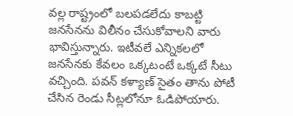వల్ల రాష్ట్రంలో బలపడలేదు కాబట్టి జనసేనను విలీనం చేసుకోవాలని వారు భావిస్తున్నారు. ఇటీవలే ఎన్నికలలో జనసేనకు కేవలం ఒక్కటంటే ఒక్కటే సీటు వచ్చింది. పవన్ కళ్యాణ్ సైతం తాను పోటీ చేసిన రెండు సీట్లలోనూ ఓడిపోయారు.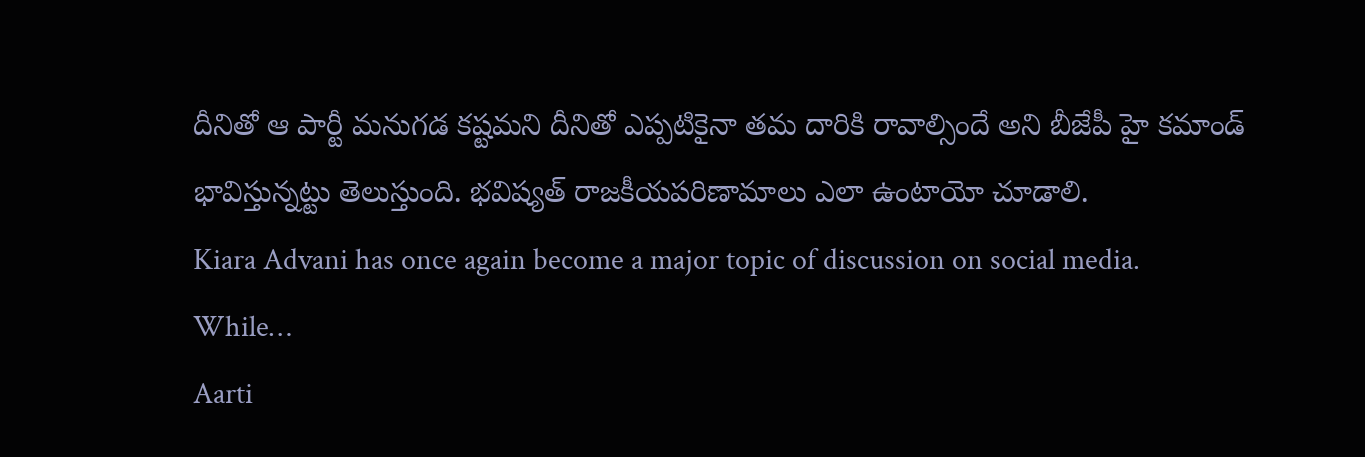దీనితో ఆ పార్టీ మనుగడ కష్టమని దీనితో ఎప్పటికైనా తమ దారికి రావాల్సిందే అని బీజేపీ హై కమాండ్ భావిస్తున్నట్టు తెలుస్తుంది. భవిష్యత్ రాజకీయపరిణామాలు ఎలా ఉంటాయో చూడాలి.
Kiara Advani has once again become a major topic of discussion on social media. While…
Aarti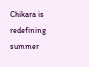Chikara is redefining summer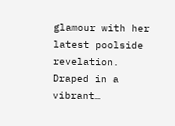glamour with her latest poolside revelation. Draped in a vibrant…